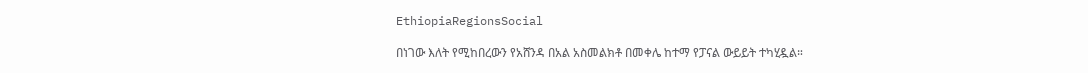EthiopiaRegionsSocial

በነገው እለት የሚከበረውን የአሸንዳ በአል አስመልክቶ በመቀሌ ከተማ የፓናል ውይይት ተካሂዷል።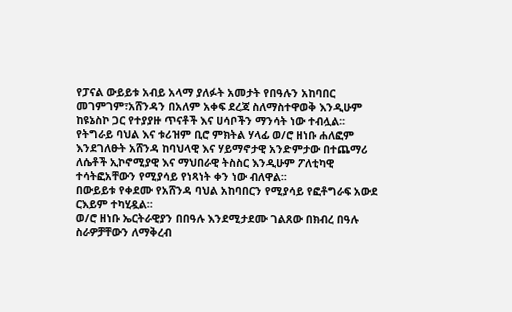የፓናል ውይይቱ አብይ አላማ ያለፉት አመታት የበዓሉን አከባበር መገምገም፣አሸንዳን በአለም አቀፍ ደረጃ ስለማስተዋወቅ እንዲሁም ከዩኔስኮ ጋር የተያያዙ ጥናቶች እና ሀሳቦችን ማንሳት ነው ተብሏል፡፡
የትግራይ ባህል እና ቱሪዝም ቢሮ ምክትል ሃላፊ ወ/ሮ ዘነቡ ሐለፎም እንደገለፁት አሸንዳ ከባህላዊ እና ሃይማኖታዊ አንድምታው በተጨማሪ ለሴቶች ኢኮኖሚያዊ እና ማህበራዊ ትስስር እንዲሁም ፖለቲካዊ ተሳትፎአቸውን የሚያሳይ የነጻነት ቀን ነው ብለዋል፡፡
በውይይቱ የቀደሙ የአሸንዳ ባህል አከባበርን የሚያሳይ የፎቶግራፍ አውደ ርእይም ተካሂዷል።
ወ/ሮ ዘነቡ ኤርትራዊያን በበዓሉ እንደሚታደሙ ገልጸው በክብረ በዓሉ ስራዎቻቸውን ለማቅረብ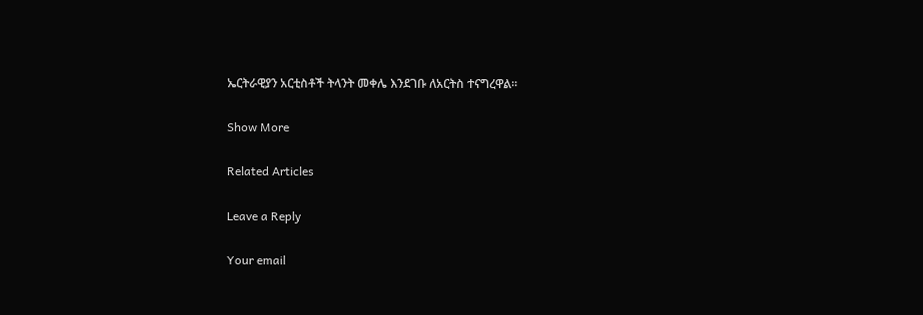ኤርትራዊያን አርቲስቶች ትላንት መቀሌ እንደገቡ ለአርትስ ተናግረዋል፡፡

Show More

Related Articles

Leave a Reply

Your email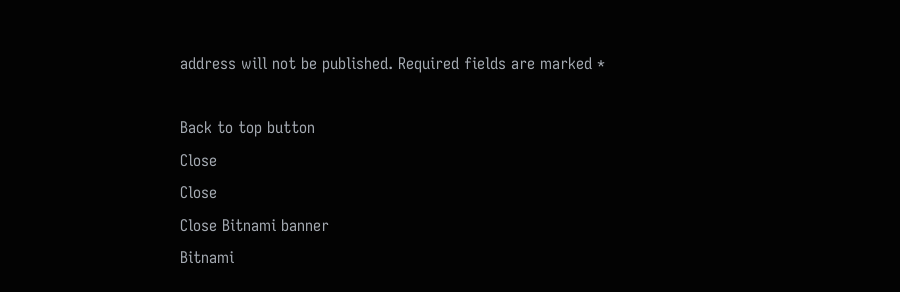address will not be published. Required fields are marked *

Back to top button
Close
Close
Close Bitnami banner
Bitnami